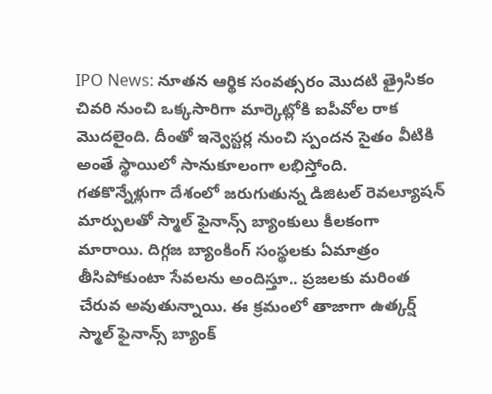IPO News: నూతన ఆర్థిక సంవత్సరం మెుదటి త్రైసికం చివరి నుంచి ఒక్కసారిగా మార్కెట్లోకి ఐపీవోల రాక మెుదలైంది. దీంతో ఇన్వెస్టర్ల నుంచి స్పందన సైతం వీటికి అంతే స్థాయిలో సానుకూలంగా లభిస్తోంది.
గతకొన్నేళ్లుగా దేశంలో జరుగుతున్న డిజిటల్ రెవల్యూషన్ మార్పులతో స్మాల్ ఫైనాన్స్ బ్యాంకులు కీలకంగా మారాయి. దిగ్గజ బ్యాంకింగ్ సంస్థలకు ఏమాత్రం తీసిపోకుంటా సేవలను అందిస్తూ.. ప్రజలకు మరింత చేరువ అవుతున్నాయి. ఈ క్రమంలో తాజాగా ఉత్కర్ష్ స్మాల్ ఫైనాన్స్ బ్యాంక్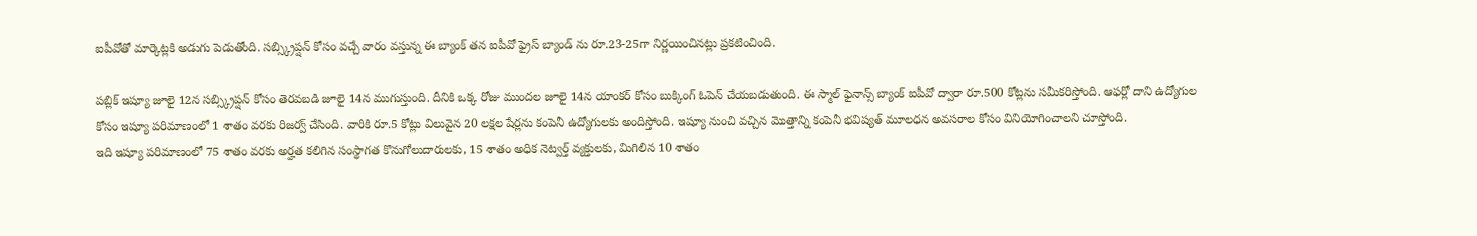ఐపీవోతో మార్కెట్లకి అడుగు పెడుతోంది. సబ్స్క్రిప్షన్ కోసం వచ్చే వారం వస్తున్న ఈ బ్యాంక్ తన ఐపీవో ఫ్రైస్ బ్యాండ్ ను రూ.23-25గా నిర్ణయించినట్లు ప్రకటించింది.

పబ్లిక్ ఇష్యూ జూలై 12న సబ్స్క్రిప్షన్ కోసం తెరవబడి జూలై 14న ముగుస్తుంది. దీనికి ఒక్క రోజు ముందల జూలై 14న యాంకర్ కోసం బుక్కింగ్ ఓపెన్ చేయబడుతుంది. ఈ స్మాల్ ఫైనాన్స్ బ్యాంక్ ఐపీవో ద్వారా రూ.500 కోట్లను సమీకరిస్తోంది. ఆఫర్లో దాని ఉద్యోగుల కోసం ఇష్యూ పరిమాణంలో 1 శాతం వరకు రిజర్వ్ చేసింది. వారికి రూ.5 కోట్లు విలువైన 20 లక్షల షేర్లను కంపెనీ ఉద్యోగులకు అందిస్తోంది. ఇష్యూ నుంచి వచ్చిన మెుత్తాన్ని కంపెనీ భవిష్యత్ మూలధన అవసరాల కోసం వినియోగించాలని చూస్తోంది.
ఇది ఇష్యూ పరిమాణంలో 75 శాతం వరకు అర్హత కలిగిన సంస్థాగత కొనుగోలుదారులకు, 15 శాతం అధిక నెట్వర్త్ వ్యక్తులకు, మిగిలిన 10 శాతం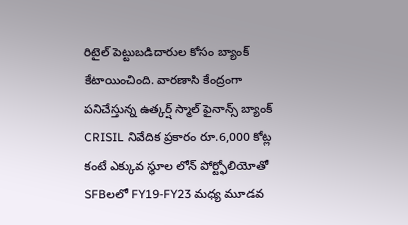రిటైల్ పెట్టుబడిదారుల కోసం బ్యాంక్ కేటాయించింది. వారణాసి కేంద్రంగా పనిచేస్తున్న ఉత్కర్ష్ స్మాల్ ఫైనాన్స్ బ్యాంక్ CRISIL నివేదిక ప్రకారం రూ.6,000 కోట్ల కంటే ఎక్కువ స్థూల లోన్ పోర్ట్ఫోలియోతో SFBలలో FY19-FY23 మధ్య మూడవ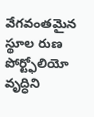వేగవంతమైన స్థూల రుణ పోర్ట్ఫోలియో వృద్ధిని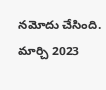నమోదు చేసింది. మార్చి 2023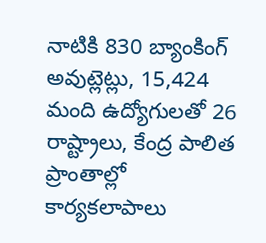నాటికి 830 బ్యాంకింగ్ అవుట్లెట్లు, 15,424 మంది ఉద్యోగులతో 26 రాష్ట్రాలు, కేంద్ర పాలిత ప్రాంతాల్లో కార్యకలాపాలు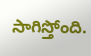సాగిస్తోంది.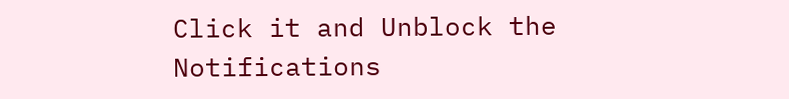Click it and Unblock the Notifications